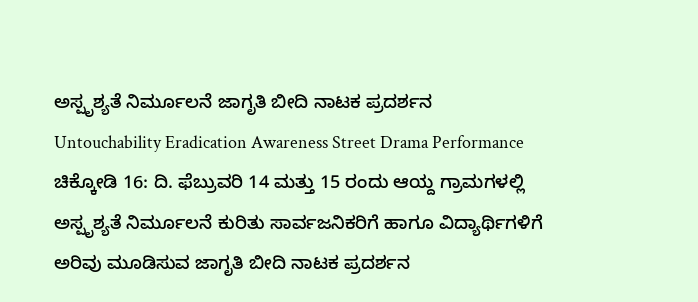ಅಸ್ಪೃಶ್ಯತೆ ನಿರ್ಮೂಲನೆ ಜಾಗೃತಿ ಬೀದಿ ನಾಟಕ ಪ್ರದರ್ಶನ
Untouchability Eradication Awareness Street Drama Performance
ಚಿಕ್ಕೋಡಿ 16: ದಿ. ಫೆಬ್ರುವರಿ 14 ಮತ್ತು 15 ರಂದು ಆಯ್ದ ಗ್ರಾಮಗಳಲ್ಲಿ ಅಸ್ಪೃಶ್ಯತೆ ನಿರ್ಮೂಲನೆ ಕುರಿತು ಸಾರ್ವಜನಿಕರಿಗೆ ಹಾಗೂ ವಿದ್ಯಾರ್ಥಿಗಳಿಗೆ ಅರಿವು ಮೂಡಿಸುವ ಜಾಗೃತಿ ಬೀದಿ ನಾಟಕ ಪ್ರದರ್ಶನ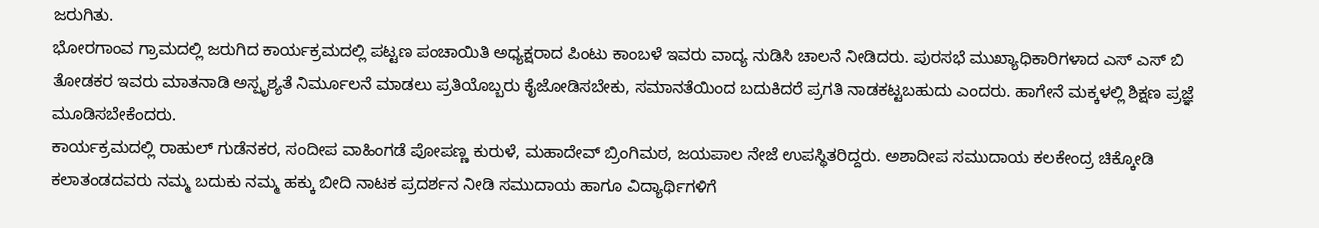ಜರುಗಿತು.
ಭೋರಗಾಂವ ಗ್ರಾಮದಲ್ಲಿ ಜರುಗಿದ ಕಾರ್ಯಕ್ರಮದಲ್ಲಿ ಪಟ್ಟಣ ಪಂಚಾಯಿತಿ ಅಧ್ಯಕ್ಷರಾದ ಪಿಂಟು ಕಾಂಬಳೆ ಇವರು ವಾದ್ಯ ನುಡಿಸಿ ಚಾಲನೆ ನೀಡಿದರು. ಪುರಸಭೆ ಮುಖ್ಯಾಧಿಕಾರಿಗಳಾದ ಎಸ್ ಎಸ್ ಬಿ ತೋಡಕರ ಇವರು ಮಾತನಾಡಿ ಅಸ್ಪೃಶ್ಯತೆ ನಿರ್ಮೂಲನೆ ಮಾಡಲು ಪ್ರತಿಯೊಬ್ಬರು ಕೈಜೋಡಿಸಬೇಕು, ಸಮಾನತೆಯಿಂದ ಬದುಕಿದರೆ ಪ್ರಗತಿ ನಾಡಕಟ್ಟಬಹುದು ಎಂದರು. ಹಾಗೇನೆ ಮಕ್ಕಳಲ್ಲಿ ಶಿಕ್ಷಣ ಪ್ರಜ್ಞೆ ಮೂಡಿಸಬೇಕೆಂದರು.
ಕಾರ್ಯಕ್ರಮದಲ್ಲಿ ರಾಹುಲ್ ಗುಡೆನಕರ, ಸಂದೀಪ ವಾಹಿಂಗಡೆ ಪೋಪಣ್ಣ ಕುರುಳೆ, ಮಹಾದೇವ್ ಬ್ರಿಂಗಿಮಠ, ಜಯಪಾಲ ನೇಜೆ ಉಪಸ್ಥಿತರಿದ್ದರು. ಅಶಾದೀಪ ಸಮುದಾಯ ಕಲಕೇಂದ್ರ ಚಿಕ್ಕೋಡಿ ಕಲಾತಂಡದವರು ನಮ್ಮ ಬದುಕು ನಮ್ಮ ಹಕ್ಕು ಬೀದಿ ನಾಟಕ ಪ್ರದರ್ಶನ ನೀಡಿ ಸಮುದಾಯ ಹಾಗೂ ವಿದ್ಯಾರ್ಥಿಗಳಿಗೆ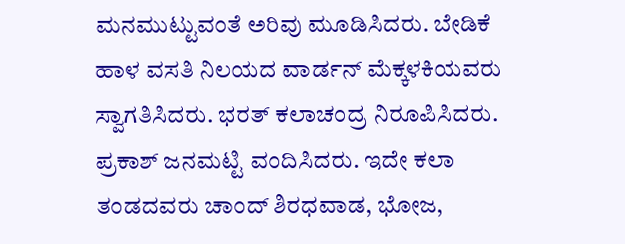ಮನಮುಟ್ಟುವಂತೆ ಅರಿವು ಮೂಡಿಸಿದರು. ಬೇಡಿಕೆ ಹಾಳ ವಸತಿ ನಿಲಯದ ವಾರ್ಡನ್ ಮೆಕ್ಕಳಕಿಯವರು ಸ್ವಾಗತಿಸಿದರು. ಭರತ್ ಕಲಾಚಂದ್ರ ನಿರೂಪಿಸಿದರು. ಪ್ರಕಾಶ್ ಜನಮಟ್ಟಿ ವಂದಿಸಿದರು. ಇದೇ ಕಲಾ ತಂಡದವರು ಚಾಂದ್ ಶಿರಧವಾಡ, ಭೋಜ,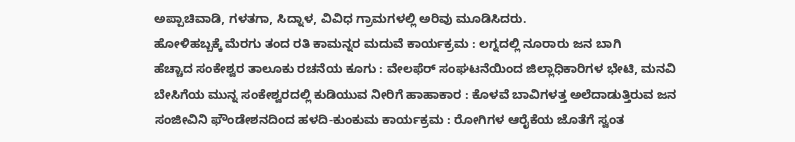ಅಪ್ಪಾಚಿವಾಡಿ, ಗಳತಗಾ, ಸಿದ್ನಾಳ, ವಿವಿಧ ಗ್ರಾಮಗಳಲ್ಲಿ ಅರಿವು ಮೂಡಿಸಿದರು.
ಹೋಳಿಹಬ್ಬಕ್ಕೆ ಮೆರಗು ತಂದ ರತಿ ಕಾಮನ್ನರ ಮದುವೆ ಕಾರ್ಯಕ್ರಮ : ಲಗ್ನದಲ್ಲಿ ನೂರಾರು ಜನ ಬಾಗಿ
ಹೆಚ್ಚಾದ ಸಂಕೇಶ್ವರ ತಾಲೂಕು ರಚನೆಯ ಕೂಗು : ವೇಲಫೆರ್ ಸಂಘಟನೆಯಿಂದ ಜಿಲ್ಲಾಧಿಕಾರಿಗಳ ಭೇಟಿ, ಮನವಿ
ಬೇಸಿಗೆಯ ಮುನ್ನ ಸಂಕೇಶ್ವರದಲ್ಲಿ ಕುಡಿಯುವ ನೀರಿಗೆ ಹಾಹಾಕಾರ : ಕೊಳವೆ ಬಾವಿಗಳತ್ತ ಅಲೆದಾಡುತ್ತಿರುವ ಜನ
ಸಂಜೀವಿನಿ ಫೌಂಡೇಶನದಿಂದ ಹಳದಿ-ಕುಂಕುಮ ಕಾರ್ಯಕ್ರಮ : ರೋಗಿಗಳ ಆರೈಕೆಯ ಜೊತೆಗೆ ಸ್ವಂತ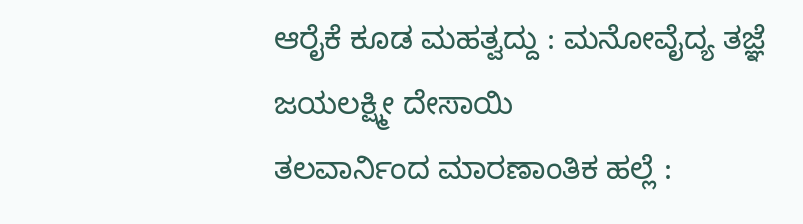ಆರೈಕೆ ಕೂಡ ಮಹತ್ವದ್ದು : ಮನೋವೈದ್ಯ ತಜ್ಞೆ ಜಯಲಕ್ಷ್ಮೀ ದೇಸಾಯಿ
ತಲವಾರ್ನಿಂದ ಮಾರಣಾಂತಿಕ ಹಲ್ಲೆ :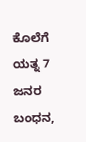ಕೊಲೆಗೆ ಯತ್ನ 7 ಜನರ ಬಂಧನ,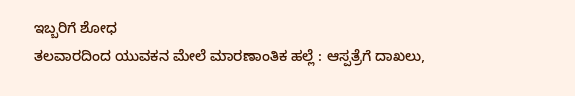ಇಬ್ಬರಿಗೆ ಶೋಧ
ತಲವಾರದಿಂದ ಯುವಕನ ಮೇಲೆ ಮಾರಣಾಂತಿಕ ಹಲ್ಲೆ : ಆಸ್ಪತ್ರೆಗೆ ದಾಖಲು,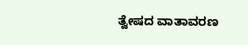ತ್ವೇಷದ ವಾತಾವರಣ